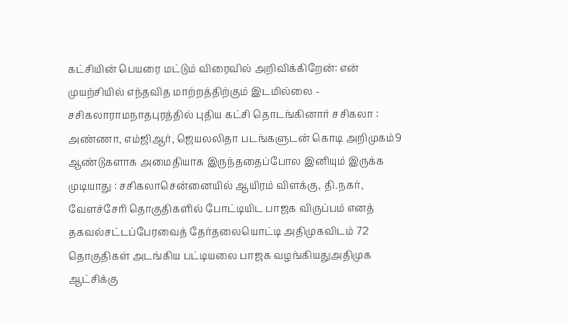கட்சியின் பெயரை மட்டும் விரைவில் அறிவிக்கிறேன்: என் முயற்சியில் எந்தவித மாற்றத்திற்கும் இடமில்லை - சசிகலாராமநாதபுரத்தில் புதிய கட்சி தொடங்கினார் சசிகலா : அண்ணா, எம்ஜிஆர், ஜெயலலிதா படங்களுடன் கொடி அறிமுகம்9 ஆண்டுகளாக அமைதியாக இருந்ததைப்போல இனியும் இருக்க முடியாது : சசிகலாசென்னையில் ஆயிரம் விளக்கு, தி.நகர், வேளச்சேரி தொகுதிகளில் போட்டியிட பாஜக விருப்பம் எனத் தகவல்சட்டப்பேரவைத் தேர்தலையொட்டி அதிமுகவிடம் 72 தொகுதிகள் அடங்கிய பட்டியலை பாஜக வழங்கியதுஅதிமுக ஆட்சிக்கு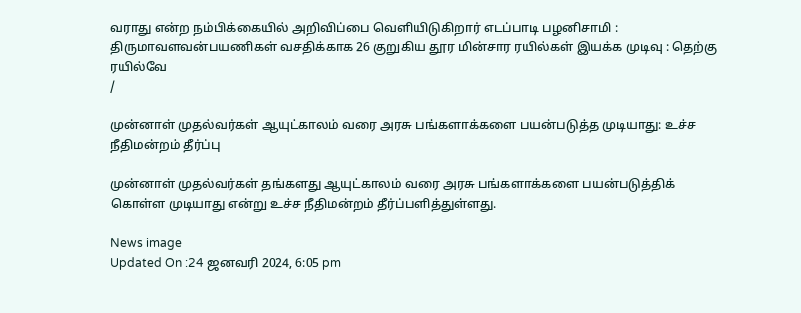வராது என்ற நம்பிக்கையில் அறிவிப்பை வெளியிடுகிறார் எடப்பாடி பழனிசாமி : திருமாவளவன்பயணிகள் வசதிக்காக 26 குறுகிய தூர மின்சார ரயில்கள் இயக்க முடிவு : தெற்கு ரயில்வே
/

முன்னாள் முதல்வர்கள் ஆயுட்காலம் வரை அரசு பங்களாக்களை பயன்படுத்த முடியாது: உச்ச நீதிமன்றம் தீர்ப்பு

முன்னாள் முதல்வர்கள் தங்களது ஆயுட்காலம் வரை அரசு பங்களாக்களை பயன்படுத்திக் கொள்ள முடியாது என்று உச்ச நீதிமன்றம் தீர்ப்பளித்துள்ளது.

News image
Updated On :24 ஜனவரி 2024, 6:05 pm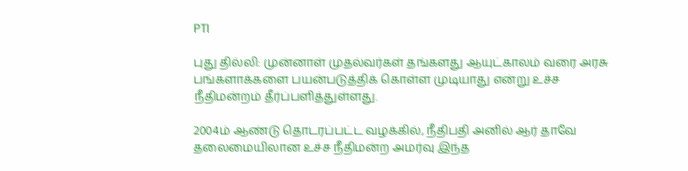PTI

புது தில்லி: முன்னாள் முதல்வர்கள் தங்களது ஆயுட்காலம் வரை அரசு பங்களாக்களை பயன்படுத்திக் கொள்ள முடியாது என்று உச்ச நீதிமன்றம் தீர்ப்பளித்துள்ளது.

2004ம் ஆண்டு தொடரப்பட்ட வழக்கில், நீதிபதி அனில் ஆர் தாவே தலைமையிலான உச்ச நீதிமன்ற அமர்வு இந்த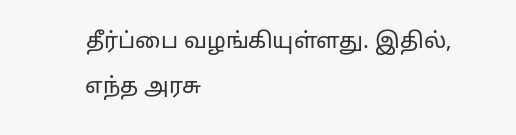தீர்ப்பை வழங்கியுள்ளது. இதில், எந்த அரசு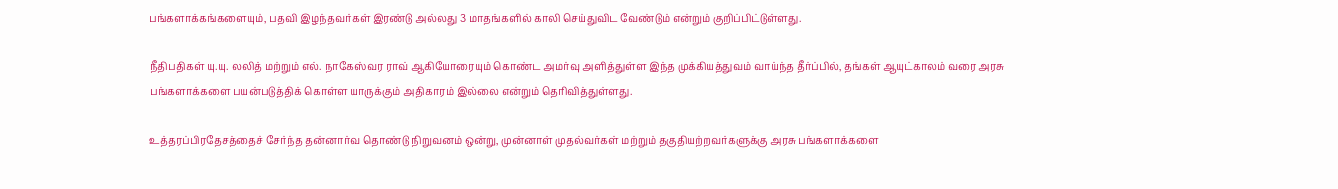பங்களாக்கங்களையும், பதவி இழந்தவர்கள் இரண்டு அல்லது 3 மாதங்களில் காலி செய்துவிட வேண்டும் என்றும் குறிப்பிட்டுள்ளது.

நீதிபதிகள் யு.யு. லலித் மற்றும் எல். நாகேஸ்வர ராவ் ஆகியோரையும் கொண்ட அமர்வு அளித்துள்ள இந்த முக்கியத்துவம் வாய்ந்த தீர்ப்பில், தங்கள் ஆயுட்காலம் வரை அரசு பங்களாக்களை பயன்படுத்திக் கொள்ள யாருக்கும் அதிகாரம் இல்லை என்றும் தெரிவித்துள்ளது.

உத்தரப்பிரதேசத்தைச் சேர்ந்த தன்னார்வ தொண்டு நிறுவனம் ஒன்று, முன்னாள் முதல்வர்கள் மற்றும் தகுதியற்றவர்களுக்கு அரசு பங்களாக்களை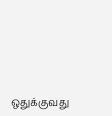ஒதுக்குவது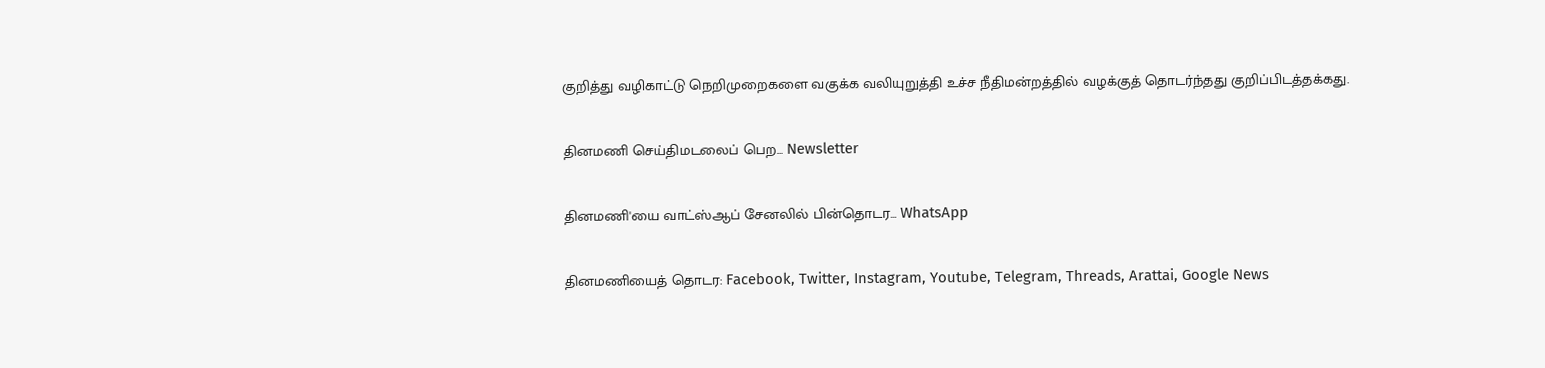குறித்து வழிகாட்டு நெறிமுறைகளை வகுக்க வலியுறுத்தி உச்ச நீதிமன்றத்தில் வழக்குத் தொடர்ந்தது குறிப்பிடத்தக்கது.

தினமணி செய்திமடலைப் பெற... Newsletter

தினமணி'யை வாட்ஸ்ஆப் சேனலில் பின்தொடர... WhatsApp

தினமணியைத் தொடர: Facebook, Twitter, Instagram, Youtube, Telegram, Threads, Arattai, Google News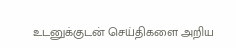உடனுக்குடன் செய்திகளை அறிய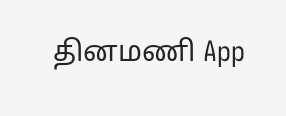தினமணி App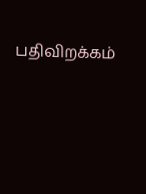பதிவிறக்கம்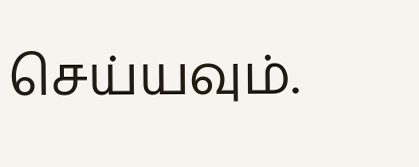செய்யவும்.